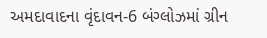અમદાવાદના વૃંદાવન-6 બંગ્લોઝમાં ગ્રીન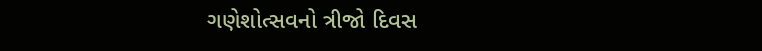ગણેશોત્સવનો ત્રીજો દિવસ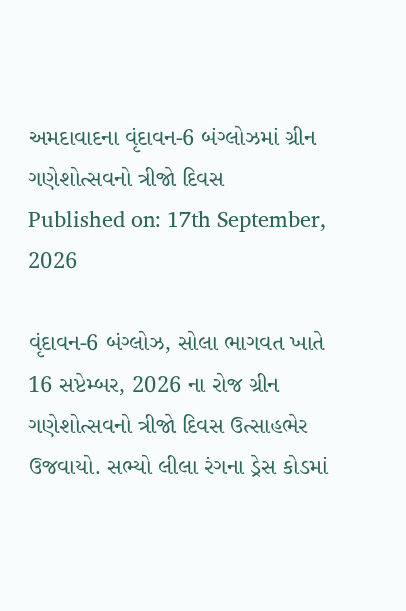અમદાવાદના વૃંદાવન-6 બંગ્લોઝમાં ગ્રીન ગણેશોત્સવનો ત્રીજો દિવસ
Published on: 17th September, 2026

વૃંદાવન-6 બંગ્લોઝ, સોલા ભાગવત ખાતે 16 સપ્ટેમ્બર, 2026 ના રોજ ગ્રીન ગણેશોત્સવનો ત્રીજો દિવસ ઉત્સાહભેર ઉજવાયો. સભ્યો લીલા રંગના ડ્રેસ કોડમાં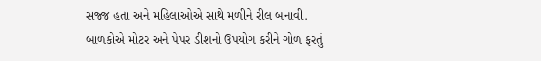સજ્જ હતા અને મહિલાઓએ સાથે મળીને રીલ બનાવી. બાળકોએ મોટર અને પેપર ડીશનો ઉપયોગ કરીને ગોળ ફરતું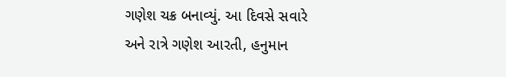ગણેશ ચક્ર બનાવ્યું. આ દિવસે સવારે અને રાત્રે ગણેશ આરતી, હનુમાન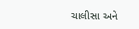ચાલીસા અને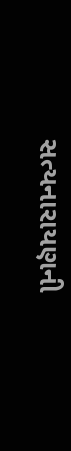સત્યનારાયણની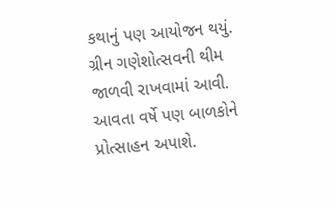કથાનું પણ આયોજન થયું. ગ્રીન ગણેશોત્સવની થીમ જાળવી રાખવામાં આવી. આવતા વર્ષે પણ બાળકોને પ્રોત્સાહન અપાશે.